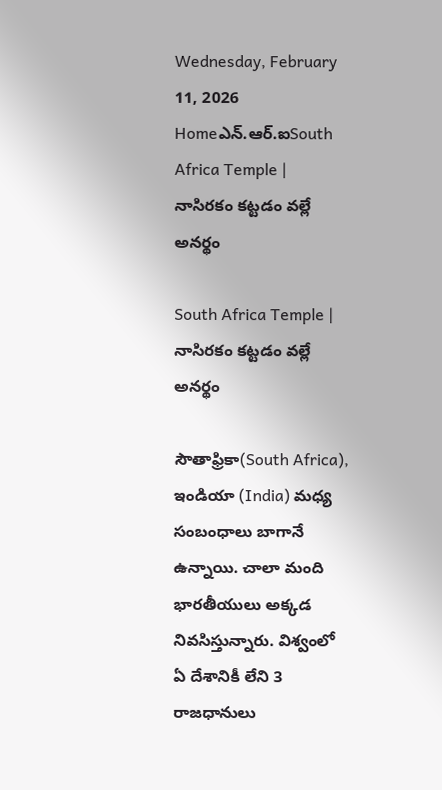Wednesday, February 11, 2026
Homeఎన్‌.ఆర్‌.ఐSouth Africa Temple | నాసిరకం కట్టడం వల్లే అనర్థం

South Africa Temple | నాసిరకం కట్టడం వల్లే అనర్థం

సౌతాఫ్రికా(South Africa), ఇండియా (India) మధ్య సంబంధాలు బాగానే ఉన్నాయి. చాలా మంది భారతీయులు అక్కడ నివసిస్తున్నారు. విశ్వంలో ఏ దేశానికీ లేని 3 రాజధానులు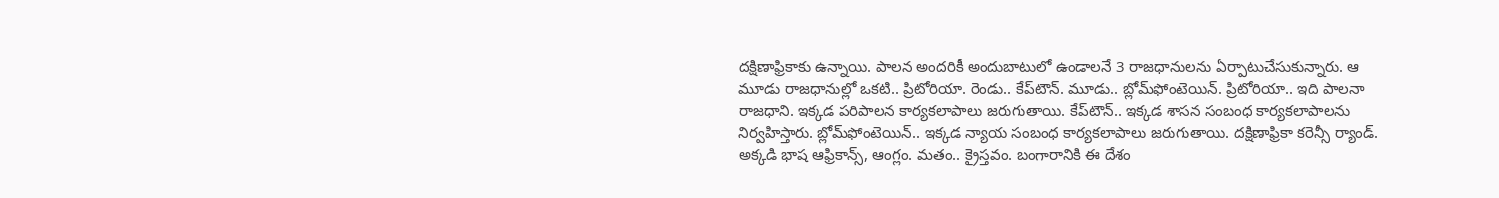దక్షిణాఫ్రికాకు ఉన్నాయి. పాలన అందరికీ అందుబాటులో ఉండాలనే 3 రాజధానులను ఏర్పాటుచేసుకున్నారు. ఆ మూడు రాజధానుల్లో ఒకటి.. ప్రిటోరియా. రెండు.. కేప్‌టౌన్. మూడు.. బ్లోమ్‌ఫోంటెయిన్. ప్రిటోరియా.. ఇది పాలనా రాజధాని. ఇక్కడ పరిపాలన కార్యకలాపాలు జరుగుతాయి. కేప్‌టౌన్.. ఇక్కడ శాసన సంబంధ కార్యకలాపాలను నిర్వహిస్తారు. బ్లోమ్‌ఫోంటెయిన్.. ఇక్కడ న్యాయ సంబంధ కార్యకలాపాలు జరుగుతాయి. దక్షిణాఫ్రికా కరెన్సీ ర్యాండ్. అక్కడి భాష ఆఫ్రికాన్స్, ఆంగ్లం. మతం.. క్రైస్తవం. బంగారానికి ఈ దేశం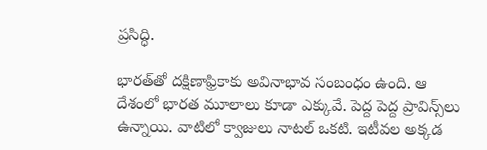ప్రసిద్ధి.

భారత్‌తో దక్షిణాఫ్రికాకు అవినాభావ సంబంధం ఉంది. ఆ దేశంలో భారత మూలాలు కూడా ఎక్కువే. పెద్ద పెద్ద ప్రావిన్స్‌లు ఉన్నాయి. వాటిలో క్వాజులు నాటల్ ఒకటి. ఇటీవల అక్కడ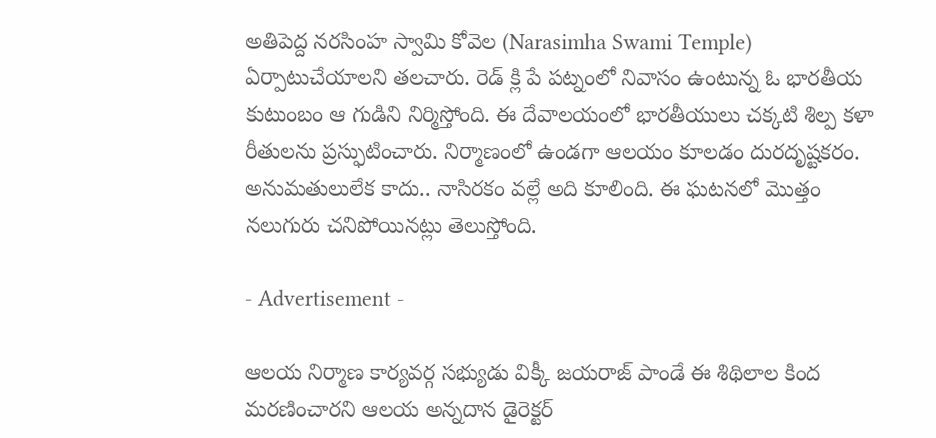అతిపెద్ద నరసింహ స్వామి కోవెల (Narasimha Swami Temple) ఏర్పాటుచేయాలని తలచారు. రెడ్ క్లి పే పట్నంలో నివాసం ఉంటున్న ఓ భారతీయ కుటుంబం ఆ గుడిని నిర్మిస్తోంది. ఈ దేవాలయంలో భారతీయులు చక్కటి శిల్ప కళా రీతులను ప్రస్ఫుటించారు. నిర్మాణంలో ఉండగా ఆలయం కూలడం దురదృష్టకరం. అనుమతులులేక కాదు.. నాసిరకం వల్లే అది కూలింది. ఈ ఘటనలో మొత్తం నలుగురు చనిపోయినట్లు తెలుస్తోంది.

- Advertisement -

ఆలయ నిర్మాణ కార్యవర్గ సభ్యుడు విక్కీ జయరాజ్ పాండే ఈ శిథిలాల కింద మరణించారని ఆలయ అన్నదాన డైరెక్టర్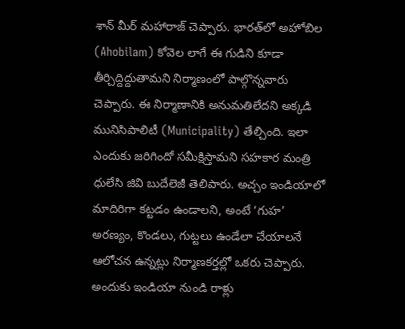శాన్ మీర్ మహారాజ్ చెప్పారు. భారత్‌లో అహోబిల (Ahobilam) కోవెల లాగే ఈ గుడిని కూడా తీర్చిద్దిద్దుతామని నిర్మాణంలో పాల్గొన్నవారు చెప్పారు. ఈ నిర్మాణానికి అనుమతిలేదని అక్కడి మునిసిపాలిటీ (Municipality) తేల్చింది. ఇలా ఎందుకు జరిగిందో సమీక్షిస్తామని సహకార మంత్రి ధులేసి జివి బుదేలెజీ తెలిపారు. అచ్చం ఇండియాలో మాదిరిగా కట్టడం ఉండాలని, అంటే ‘గుహ’ అరణ్యం, కొండలు, గుట్టలు ఉండేలా చేయాలనే ఆలోచన ఉన్నట్లు నిర్మాణకర్తల్లో ఒకరు చెప్పారు. అందుకు ఇండియా నుండి రాళ్లు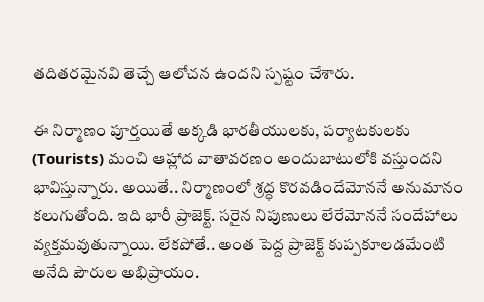తదితరమైనవి తెచ్చే ఆలోచన ఉందని స్పష్టం చేశారు.

ఈ నిర్మాణం పూర్తయితే అక్కడి భారతీయులకు, పర్యాటకులకు (Tourists) మంచి ఆహ్లాద వాతావరణం అందుబాటులోకి వస్తుందని భావిస్తున్నారు. అయితే.. నిర్మాణంలో శ్రద్ధ కొరవడిందేమోననే అనుమానం కలుగుతోంది. ఇది భారీ ప్రాజెక్ట్. సరైన నిపుణులు లేరేమోననే సందేహాలు వ్యక్తమవుతున్నాయి. లేకపోతే.. అంత పెద్ద ప్రాజెక్ట్ కుప్పకూలడమేంటి అనేది పౌరుల అభిప్రాయం.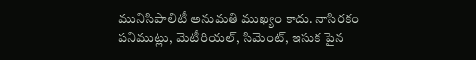మునిసిపాలిటీ అనుమతి ముఖ్యం కాదు. నాసిరకం పనిముట్లు, మెటీరియల్, సిమెంట్, ఇసుక పైన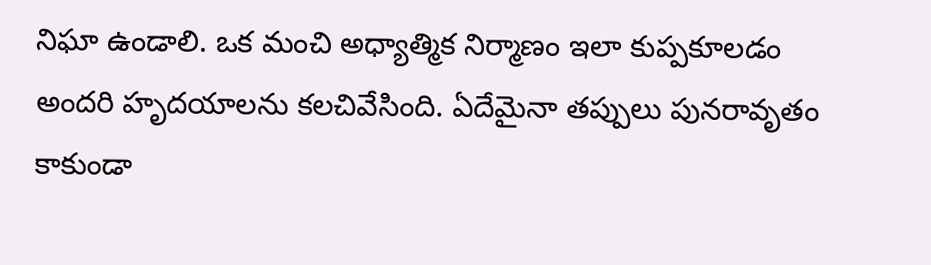నిఘా ఉండాలి. ఒక మంచి అధ్యాత్మిక నిర్మాణం ఇలా కుప్పకూలడం అందరి హృదయాలను కలచివేసింది. ఏదేమైనా తప్పులు పునరావృతం కాకుండా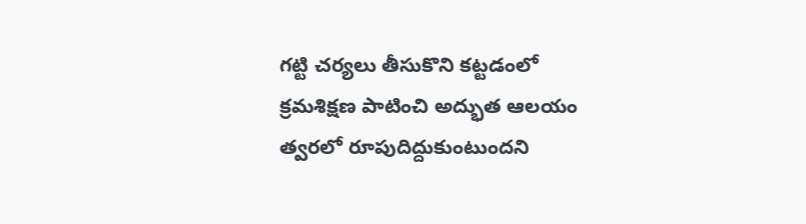గట్టి చర్యలు తీసుకొని కట్టడంలో క్రమశిక్షణ పాటించి అద్భుత ఆలయం త్వరలో రూపుదిద్దుకుంటుందని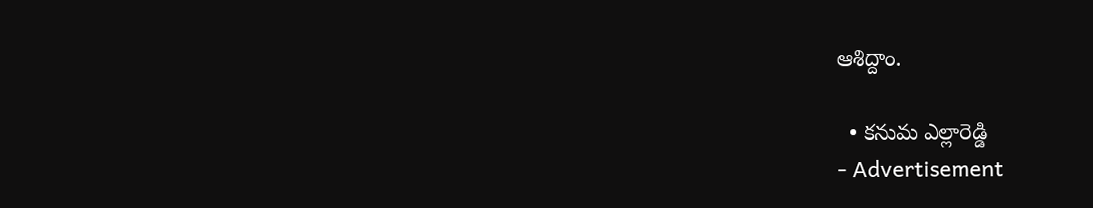ఆశిద్దాం.

  • కనుమ ఎల్లారెడ్డి
- Advertisement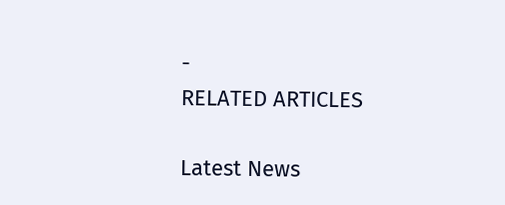-
RELATED ARTICLES

Latest News